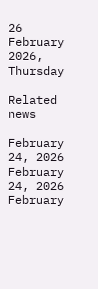26 February 2026, Thursday

Related news

February 24, 2026
February 24, 2026
February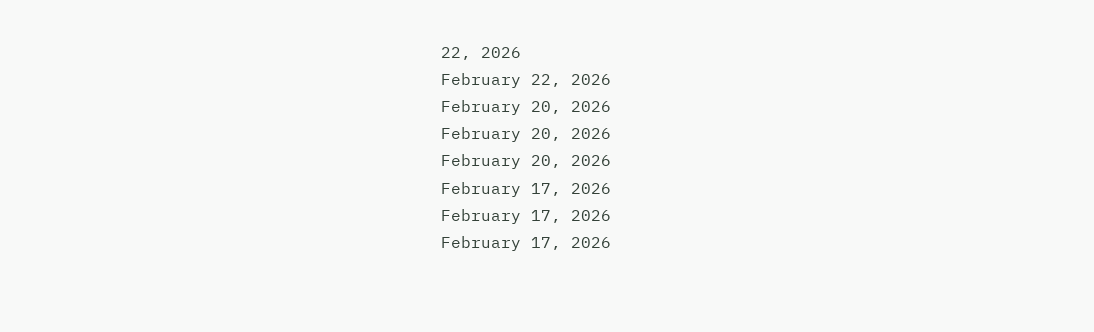22, 2026
February 22, 2026
February 20, 2026
February 20, 2026
February 20, 2026
February 17, 2026
February 17, 2026
February 17, 2026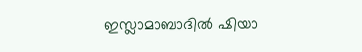ഇസ്ലാമാബാദിൽ ഷിയാ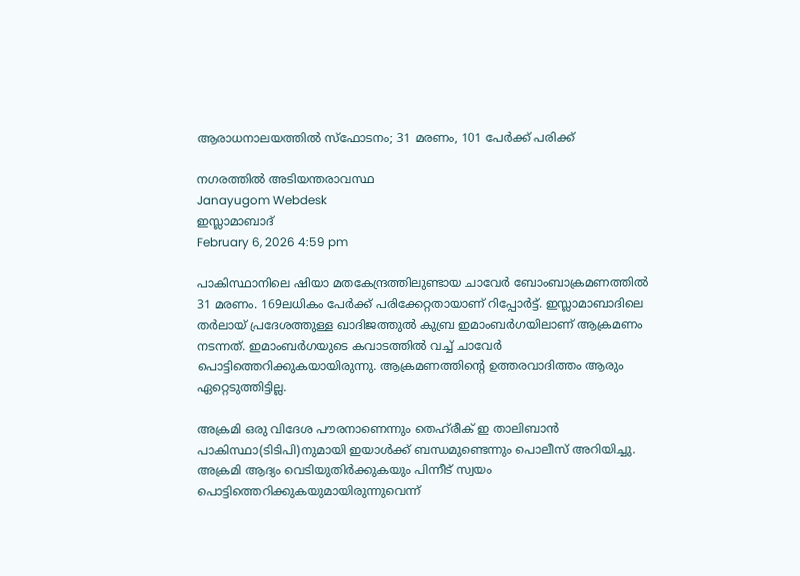ആരാധനാലയത്തിൽ സ്ഫോടനം; 31 മരണം, 101 പേർക്ക് പരിക്ക്

നഗരത്തിൽ അടിയന്തരാവസ്ഥ
Janayugom Webdesk
ഇസ്ലാമാബാദ്
February 6, 2026 4:59 pm

പാകിസ്ഥാനിലെ ഷിയാ മതകേന്ദ്രത്തിലുണ്ടായ ചാവേര്‍ ബോംബാക്രമണത്തില്‍ 31 മരണം. 169ലധികം പേര്‍ക്ക് പരിക്കേറ്റതായാണ് റിപ്പോര്‍ട്ട്. ഇസ്ലാമാബാദിലെ തർലായ് പ്രദേശത്തുള്ള ഖാദിജത്തുൽ കുബ്ര ഇമാംബർഗയിലാണ് ആക്രമണം നടന്നത്. ഇമാംബർഗയുടെ കവാടത്തിൽ വച്ച് ചാവേര്‍ പൊട്ടിത്തെറിക്കുകയായിരുന്നു. ആക്രമണത്തിന്റെ ഉത്തരവാദിത്തം ആരും ഏറ്റെടുത്തിട്ടില്ല.

അക്രമി ഒരു വിദേശ പൗരനാണെന്നും തെഹ്‌രീക് ഇ താലിബാൻ പാകിസ്ഥാ(ടിടിപി)നുമായി ഇയാൾക്ക് ബന്ധമുണ്ടെന്നും പൊലീസ് അറിയിച്ചു. അക്രമി ആദ്യം വെടിയുതിർക്കുകയും പിന്നീട് സ്വയം പൊട്ടിത്തെറിക്കുകയുമായിരുന്നുവെന്ന്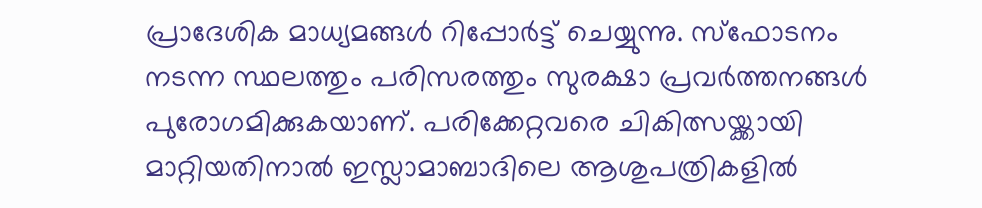പ്രാദേശിക മാധ്യമങ്ങള്‍ റിപ്പോര്‍ട്ട് ചെയ്യുന്നു. സ്ഫോടനം നടന്ന സ്ഥലത്തും പരിസരത്തും സുരക്ഷാ പ്രവർത്തനങ്ങൾ പുരോഗമിക്കുകയാണ്. പരിക്കേറ്റവരെ ചികിത്സയ്ക്കായി മാറ്റിയതിനാൽ ഇസ്ലാമാബാദിലെ ആശുപത്രികളിൽ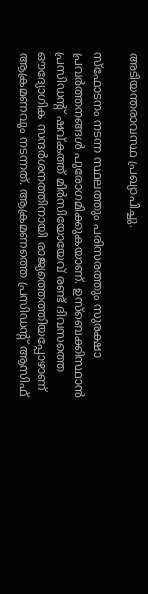അടിയന്തരാവസ്ഥ പ്രഖ്യാപിച്ചു.

സ്ഫോടനം നടന്ന സ്ഥലത്തും പരിസരത്തും സുരക്ഷാ പ്രവർത്തനങ്ങൾ പുരോഗമിക്കുകയാണ്. ഉസ്ബെക്കിസ്ഥാന്‍ പ്രസിഡന്റ് ഷവ്കത്ത് മിർസിയോയേവ് രണ്ട് ദിവസത്തെ ഔദ്യോഗിക സന്ദർശനത്തിനായി രാജ്യത്തെത്തിയപ്പോഴാണ് ആക്രമണവും നടന്നത്. ആക്രമണത്തെ പ്രസിഡന്റ് ആസിഫ്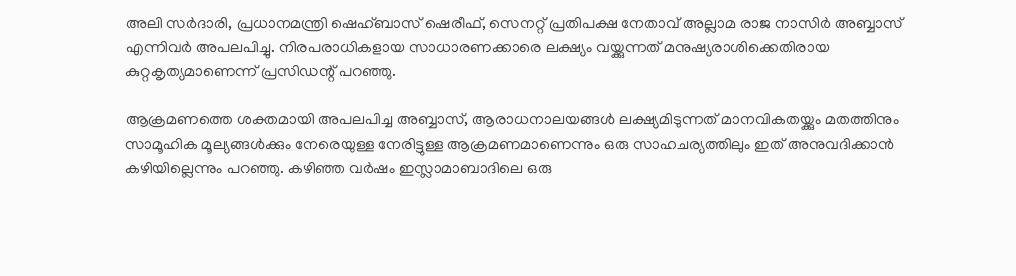അലി സർദാരി, പ്രധാനമന്ത്രി ഷെഹ്ബാസ് ഷെരീഫ്, സെനറ്റ് പ്രതിപക്ഷ നേതാവ് അല്ലാമ രാജ നാസിർ അബ്ബാസ് എന്നിവർ അപലപിച്ചു. നിരപരാധികളായ സാധാരണക്കാരെ ലക്ഷ്യം വയ്ക്കുന്നത് മനുഷ്യരാശിക്കെതിരായ കുറ്റകൃത്യമാണെന്ന് പ്രസിഡന്റ് പറഞ്ഞു.

ആക്രമണത്തെ ശക്തമായി അപലപിച്ച അബ്ബാസ്, ആരാധനാലയങ്ങൾ ലക്ഷ്യമിടുന്നത് മാനവികതയ്ക്കും മതത്തിനും സാമൂഹിക മൂല്യങ്ങൾക്കും നേരെയുള്ള നേരിട്ടുള്ള ആക്രമണമാണെന്നും ഒരു സാഹചര്യത്തിലും ഇത് അനുവദിക്കാന്‍ കഴിയില്ലെന്നും പറഞ്ഞു. കഴിഞ്ഞ വർഷം ഇസ്ലാമാബാദിലെ ഒരു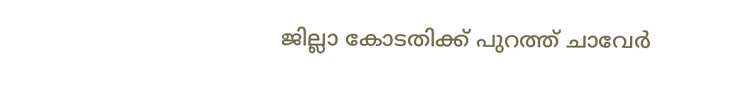ജില്ലാ കോടതിക്ക് പുറത്ത് ചാവേർ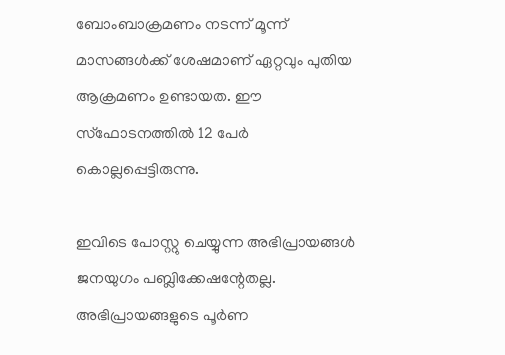ബോംബാക്രമണം നടന്ന് മൂന്ന് മാസങ്ങൾക്ക് ശേഷമാണ് ഏറ്റവും പുതിയ ആക്രമണം ഉണ്ടായത. ഈ സ്ഫോടനത്തിൽ 12 പേർ കൊല്ലപ്പെട്ടിരുന്നു.

ഇവിടെ പോസ്റ്റു ചെയ്യുന്ന അഭിപ്രായങ്ങള്‍ ജനയുഗം പബ്ലിക്കേഷന്റേതല്ല. അഭിപ്രായങ്ങളുടെ പൂര്‍ണ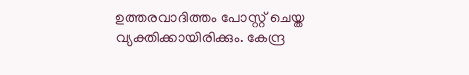ഉത്തരവാദിത്തം പോസ്റ്റ് ചെയ്ത വ്യക്തിക്കായിരിക്കും. കേന്ദ്ര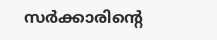സര്‍ക്കാരിന്റെ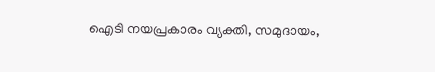ഐടി നയപ്രകാരം വ്യക്തി, സമുദായം,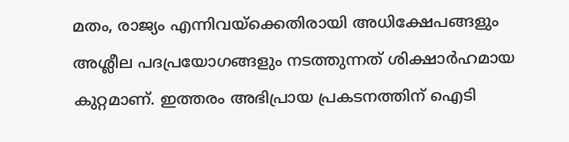മതം, രാജ്യം എന്നിവയ്‌ക്കെതിരായി അധിക്ഷേപങ്ങളും അശ്ലീല പദപ്രയോഗങ്ങളും നടത്തുന്നത് ശിക്ഷാര്‍ഹമായ കുറ്റമാണ്. ഇത്തരം അഭിപ്രായ പ്രകടനത്തിന് ഐടി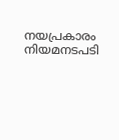നയപ്രകാരം നിയമനടപടി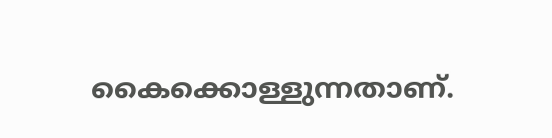കൈക്കൊള്ളുന്നതാണ്.